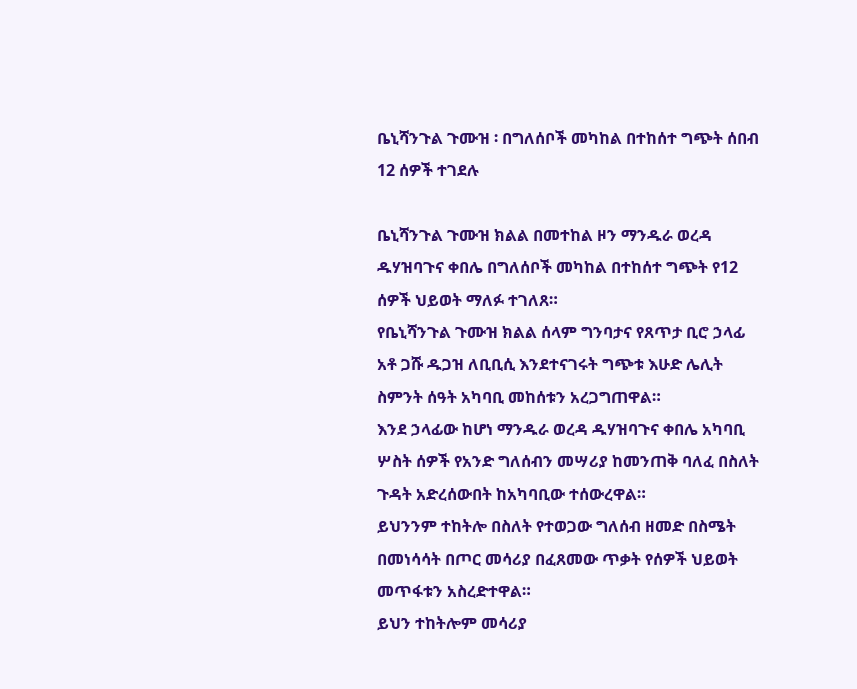ቤኒሻንጉል ጉሙዝ ፡ በግለሰቦች መካከል በተከሰተ ግጭት ሰበብ 12 ሰዎች ተገደሉ

ቤኒሻንጉል ጉሙዝ ክልል በመተከል ዞን ማንዱራ ወረዳ ዱሃዝባጉና ቀበሌ በግለሰቦች መካከል በተከሰተ ግጭት የ12 ሰዎች ህይወት ማለፉ ተገለጸ።
የቤኒሻንጉል ጉሙዝ ክልል ሰላም ግንባታና የጸጥታ ቢሮ ኃላፊ አቶ ጋሹ ዱጋዝ ለቢቢሲ እንደተናገሩት ግጭቱ እሁድ ሌሊት ስምንት ሰዓት አካባቢ መከሰቱን አረጋግጠዋል።
እንደ ኃላፊው ከሆነ ማንዱራ ወረዳ ዱሃዝባጉና ቀበሌ አካባቢ ሦስት ሰዎች የአንድ ግለሰብን መሣሪያ ከመንጠቅ ባለፈ በስለት ጉዳት አድረሰውበት ከአካባቢው ተሰውረዋል።
ይህንንም ተከትሎ በስለት የተወጋው ግለሰብ ዘመድ በስሜት በመነሳሳት በጦር መሳሪያ በፈጸመው ጥቃት የሰዎች ህይወት መጥፋቱን አስረድተዋል።
ይህን ተከትሎም መሳሪያ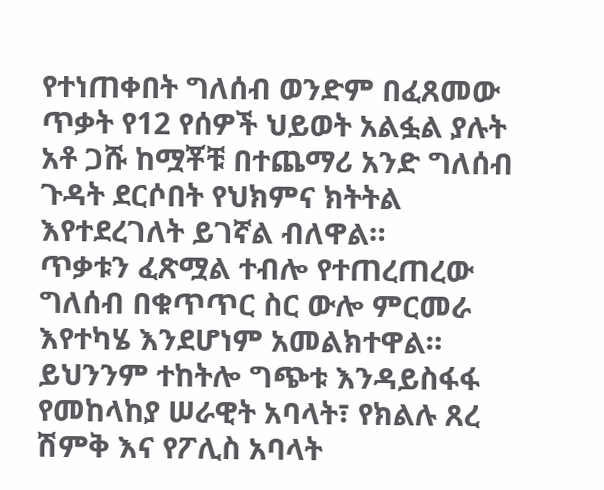የተነጠቀበት ግለሰብ ወንድም በፈጸመው ጥቃት የ12 የሰዎች ህይወት አልፏል ያሉት አቶ ጋሹ ከሟቾቹ በተጨማሪ አንድ ግለሰብ ጉዳት ደርሶበት የህክምና ክትትል እየተደረገለት ይገኛል ብለዋል።
ጥቃቱን ፈጽሟል ተብሎ የተጠረጠረው ግለሰብ በቁጥጥር ስር ውሎ ምርመራ እየተካሄ እንደሆነም አመልክተዋል።
ይህንንም ተከትሎ ግጭቱ እንዳይስፋፋ የመከላከያ ሠራዊት አባላት፣ የክልሉ ጸረ ሽምቅ እና የፖሊስ አባላት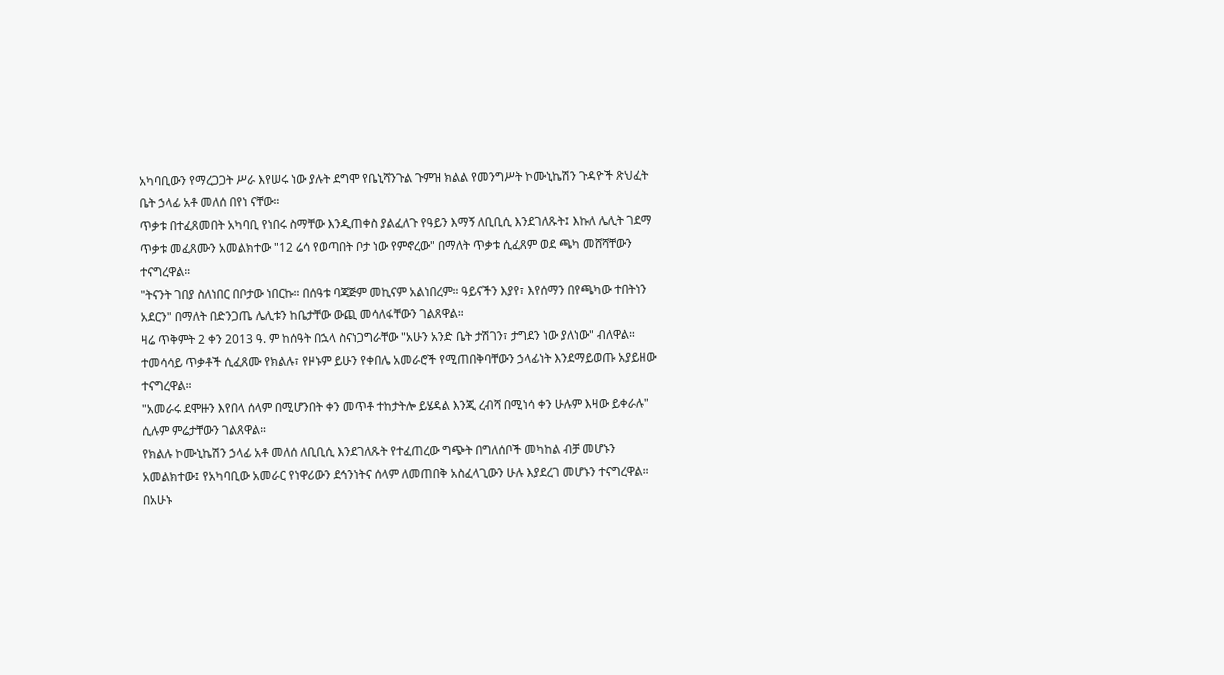አካባቢውን የማረጋጋት ሥራ እየሠሩ ነው ያሉት ደግሞ የቤኒሻንጉል ጉምዝ ክልል የመንግሥት ኮሙኒኬሽን ጉዳዮች ጽህፈት ቤት ኃላፊ አቶ መለሰ በየነ ናቸው።
ጥቃቱ በተፈጸመበት አካባቢ የነበሩ ስማቸው እንዲጠቀስ ያልፈለጉ የዓይን እማኝ ለቢቢሲ እንደገለጹት፤ እኩለ ሌሊት ገደማ ጥቃቱ መፈጸሙን አመልክተው "12 ሬሳ የወጣበት ቦታ ነው የምኖረው" በማለት ጥቃቱ ሲፈጸም ወደ ጫካ መሸሻቸውን ተናግረዋል።
"ትናንት ገበያ ስለነበር በቦታው ነበርኩ። በሰዓቱ ባጃጅም መኪናም አልነበረም። ዓይናችን እያየ፣ እየሰማን በየጫካው ተበትነን አደርን" በማለት በድንጋጤ ሌሊቱን ከቤታቸው ውጪ መሳለፋቸውን ገልጸዋል።
ዛሬ ጥቅምት 2 ቀን 2013 ዓ. ም ከሰዓት በኋላ ስናነጋግራቸው "አሁን አንድ ቤት ታሽገን፣ ታግደን ነው ያለነው" ብለዋል።
ተመሳሳይ ጥቃቶች ሲፈጸሙ የክልሉ፣ የዞኑም ይሁን የቀበሌ አመራሮች የሚጠበቅባቸውን ኃላፊነት እንደማይወጡ አያይዘው ተናግረዋል።
"አመራሩ ደሞዙን እየበላ ሰላም በሚሆንበት ቀን መጥቶ ተከታትሎ ይሄዳል እንጂ ረብሻ በሚነሳ ቀን ሁሉም እዛው ይቀራሉ" ሲሉም ምሬታቸውን ገልጸዋል።
የክልሉ ኮሙኒኬሽን ኃላፊ አቶ መለሰ ለቢቢሲ እንደገለጹት የተፈጠረው ግጭት በግለሰቦች መካከል ብቻ መሆኑን አመልክተው፤ የአካባቢው አመራር የነዋሪውን ደኅንነትና ሰላም ለመጠበቅ አስፈላጊውን ሁሉ እያደረገ መሆኑን ተናግረዋል።
በአሁኑ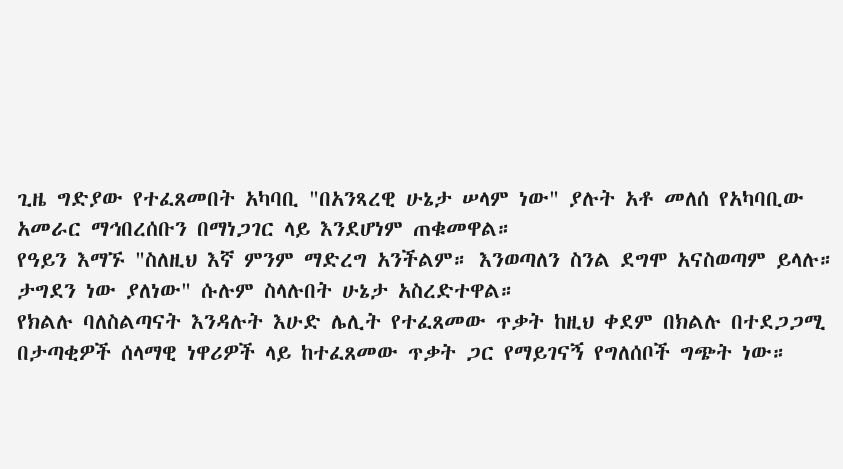ጊዜ ግድያው የተፈጸመበት አካባቢ "በአንጻረዊ ሁኔታ ሠላም ነው" ያሉት አቶ መለሰ የአካባቢው አመራር ማኅበረሰቡን በማነጋገር ላይ እንደሆነም ጠቁመዋል።
የዓይን እማኙ "ስለዚህ እኛ ምንም ማድረግ አንችልም። እንወጣለን ስንል ደግሞ አናስወጣም ይላሉ። ታግደን ነው ያለነው" ሱሉም ስላሉበት ሁኔታ አስረድተዋል።
የክልሉ ባለስልጣናት እንዳሉት እሁድ ሌሊት የተፈጸመው ጥቃት ከዚህ ቀደም በክልሉ በተደጋጋሚ በታጣቂዎች ሰላማዊ ነዋሪዎች ላይ ከተፈጸመው ጥቃት ጋር የማይገናኝ የግለሰቦች ግጭት ነው።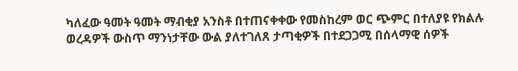ካለፈው ዓመት ዓመት ማብቂያ አንስቶ በተጠናቀቀው የመስከረም ወር ጭምር በተለያዩ የክልሉ ወረዳዎች ውስጥ ማንነታቸው ውል ያለተገለጸ ታጣቂዎች በተደጋጋሚ በሰላማዊ ሰዎች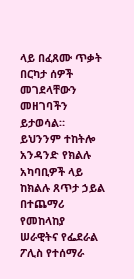ላይ በፈጸሙ ጥቃት በርካታ ሰዎች መገደላቸውን መዘገባችን ይታወሳል።
ይህንንም ተከትሎ አንዳንድ የክልሉ አካባቢዎች ላይ ከክልሉ ጸጥታ ኃይል በተጨማሪ የመከላከያ ሠራዊትና የፌደራል ፖሊስ የተሰማራ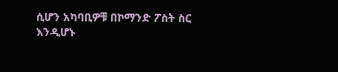ሲሆን አካባቢዎቹ በኮማንድ ፖስት ስር እንዲሆኑ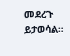መደረጉ ይታወሳል።